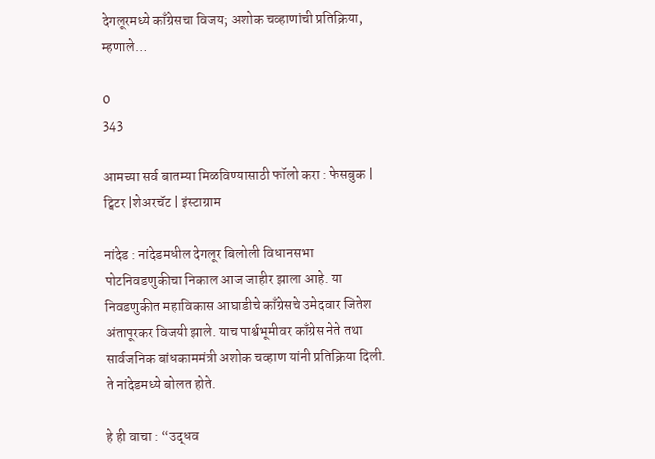देगलूरमध्ये काँग्रेसचा विजय; अशोक चव्हाणांची प्रतिक्रिया, म्हणाले…

0
343

आमच्या सर्व बातम्या मिळविण्यासाठी फॉलो करा : फेसबुक | ट्विटर |शेअरचॅट | इंस्टाग्राम

नांदेड : नांदेडमधील देगलूर बिलोली विधानसभा पोटनिवडणुकीचा निकाल आज जाहीर झाला आहे. या निवडणुकीत महाविकास आघाडीचे काँग्रेसचे उमेदवार जितेश अंतापूरकर विजयी झाले. याच पार्श्वभूमीवर काँग्रेस नेते तथा सार्वजनिक बांधकाममंत्री अशोक चव्हाण यांनी प्रतिक्रिया दिली. ते नांदेडमध्ये बोलत होते.

हे ही वाचा : “उद्धव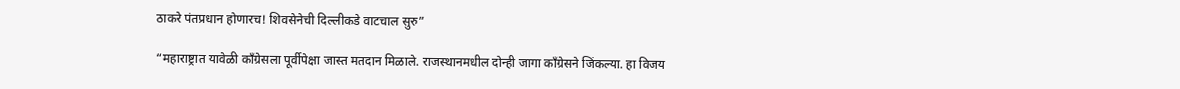ठाकरे पंतप्रधान होणारच! शिवसेनेची दिल्लीकडे वाटचाल सुरु”

“महाराष्ट्रात यावेळी काँग्रेसला पूर्वीपेक्षा जास्त मतदान मिळाले. राजस्थानमधील दोन्ही जागा काँग्रेसने जिंकल्या. हा विजय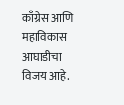काँग्रेस आणि महाविकास आघाडीचा विजय आहे.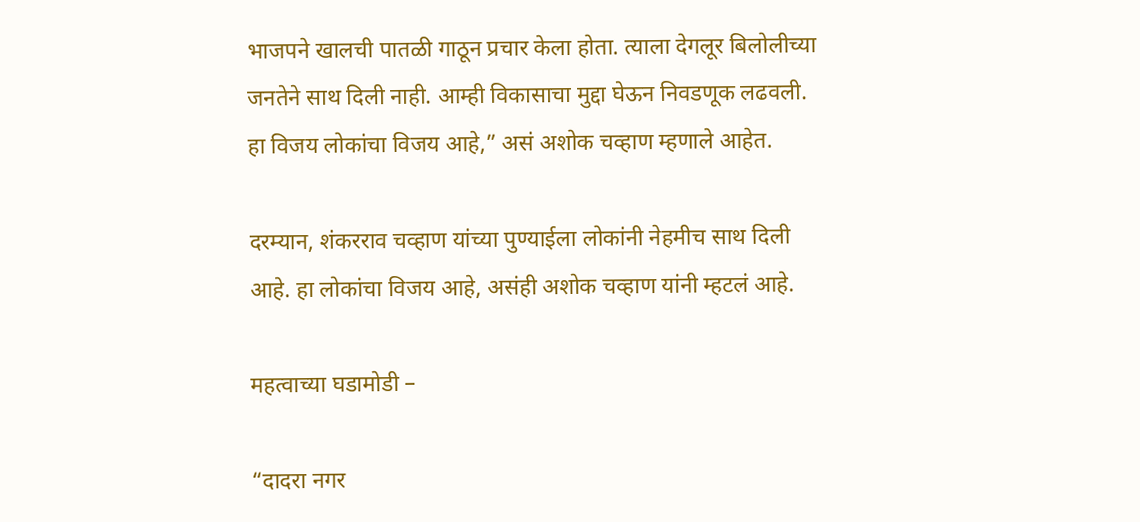भाजपने खालची पातळी गाठून प्रचार केला होता. त्याला देगलूर बिलोलीच्या जनतेने साथ दिली नाही. आम्ही विकासाचा मुद्दा घेऊन निवडणूक लढवली. हा विजय लोकांचा विजय आहे,” असं अशोक चव्हाण म्हणाले आहेत.

दरम्यान, शंकरराव चव्हाण यांच्या पुण्याईला लोकांनी नेहमीच साथ दिली आहे. हा लोकांचा विजय आहे, असंही अशोक चव्हाण यांनी म्हटलं आहे.

महत्वाच्या घडामोडी –

“दादरा नगर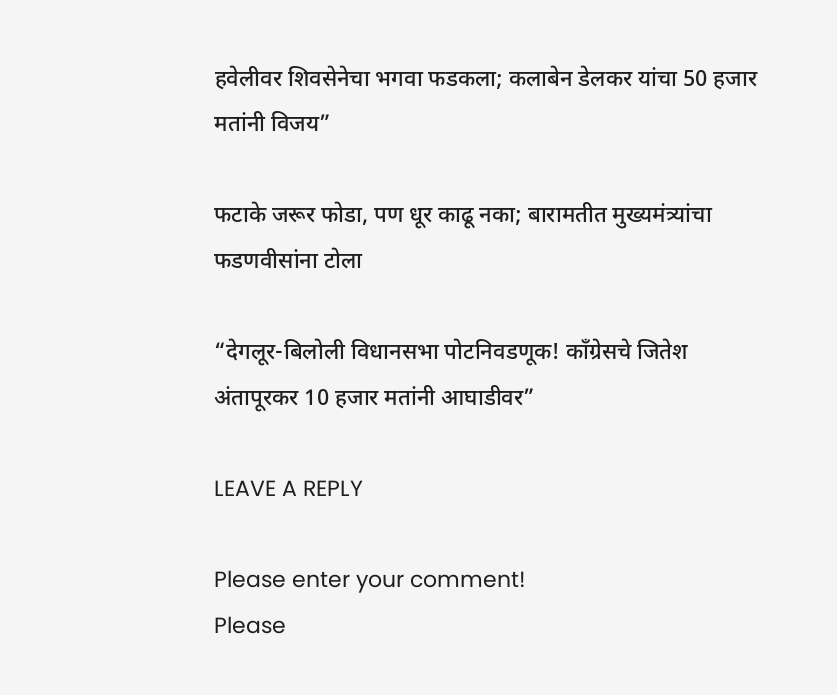हवेलीवर शिवसेनेचा भगवा फडकला; कलाबेन डेलकर यांचा 50 हजार मतांनी विजय”

फटाके जरूर फोडा, पण धूर काढू नका; बारामतीत मुख्यमंत्र्यांचा फडणवीसांना टोला

“देगलूर-बिलोली विधानसभा पोटनिवडणूक! काँग्रेसचे जितेश अंतापूरकर 10 हजार मतांनी आघाडीवर”

LEAVE A REPLY

Please enter your comment!
Please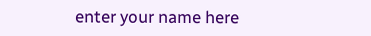enter your name here